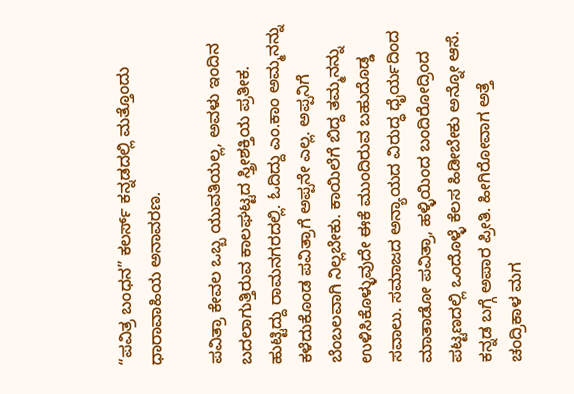“ಪವಿತ್ರ ಬಂಧನ” ಕಲರ್ಸ್ ಕನ್ನಡದಲ್ಲಿ ಮತ್ತೊಂದು ಧಾರಾವಾಹಿಯ ಅನಾವರಣ.

ಪವಿತ್ರಾ ಕೇವಲ ಒಬ್ಬ ಯುವತಿಯಲ್ಲ, ಅವಳು ಇಂದಿನ ಬದಲಾಗುತ್ತಿರುವ ಕಾಲಘಟ್ಟದ ಸ್ತ್ರೀಶಕ್ತಿಯ ಪ್ರತೀಕ. ಹುಟ್ಟಿದ್ದು ರಾಮನಗರದಲ್ಲಿ. ಓದಿದ್ದು ಎಂ.ಕಾಂ ಅಮ್ಮನನ್ನು ಕಳೆದುಕೊಂಡ ಪವಿತ್ರಾಗೆ ಅಪ್ಪನೇ ಎಲ್ಲ. ಅಪ್ಪನಿಗೆ ಬೆಂಬಲವಾಗಿ ನಿಲ್ಲಬೇಕು. ಕಾಯಿಲೆಗೆ ಬಿದ್ದ ತಮ್ಮನನ್ನು ಉಳಿಸಿಕೊಳ್ಳುವುದೇ ಈಕೆ ಮುಂದಿರುವ ಬಹುದೊಡ್ಡ ಸವಾಲು. ಸಮಾಜದ ಅನ್ಯಾಯದ ವಿರುದ್ಧ ಧೈರ್ಯದಿಂದ ಮಾತಾಡೋ ಪವಿತ್ರಾ, ಹಳ್ಳಿಯಿಂದ ಬಂದಿರೋದ್ರಿಂದ ಪಟ್ಟಣದಲ್ಲಿ ಒಂದೊಳ್ಳೆ ಕೆಲಸ ಹಿಡೀಬೇಕು ಅನ್ನೋ ಆಸೆ. ಕನ್ನಡ ಬಗ್ಗೆ ಅಪಾರ ಪ್ರೀತಿ. ಹೀಗಿರೋವಾಗ ಅತ್ತೆ ಚಂದ್ರಿಕಾಳ ಮಗ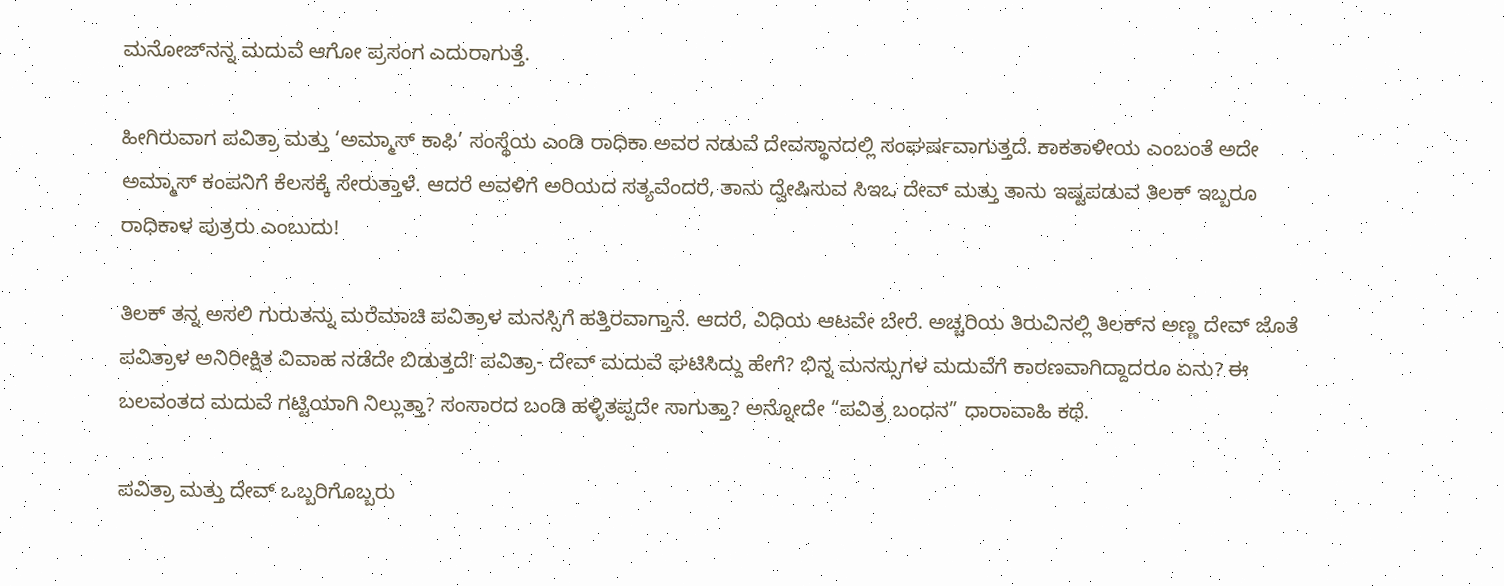ಮನೋಜ್‌ನನ್ನ ಮದುವೆ ಆಗೋ ಪ್ರಸಂಗ ಎದುರಾಗುತ್ತೆ.

ಹೀಗಿರುವಾಗ ಪವಿತ್ರಾ ಮತ್ತು ‘ಅಮ್ಮಾಸ್ ಕಾಫಿ’ ಸಂಸ್ಥೆಯ ಎಂಡಿ ರಾಧಿಕಾ ಅವರ ನಡುವೆ ದೇವಸ್ಥಾನದಲ್ಲಿ ಸಂಘರ್ಷವಾಗುತ್ತದೆ. ಕಾಕತಾಳೀಯ ಎಂಬಂತೆ ಅದೇ ಅಮ್ಮಾಸ್ ಕಂಪನಿಗೆ ಕೆಲಸಕ್ಕೆ ಸೇರುತ್ತಾಳೆ. ಆದರೆ ಅವಳಿಗೆ ಅರಿಯದ ಸತ್ಯವೆಂದರೆ, ತಾನು ದ್ವೇಷಿಸುವ ಸಿಇಒ ದೇವ್ ಮತ್ತು ತಾನು ಇಷ್ಟಪಡುವ ತಿಲಕ್ ಇಬ್ಬರೂ ರಾಧಿಕಾಳ ಪುತ್ರರು‌ ಎಂಬುದು!

ತಿಲಕ್ ತನ್ನ ಅಸಲಿ ಗುರುತನ್ನು ಮರೆಮಾಚಿ ಪವಿತ್ರಾಳ ಮನಸ್ಸಿಗೆ ಹತ್ತಿರವಾಗ್ತಾನೆ. ಆದರೆ, ವಿಧಿಯ ಆಟವೇ ಬೇರೆ. ಅಚ್ಚರಿಯ ತಿರುವಿನಲ್ಲಿ ತಿಲಕ್‌ನ ಅಣ್ಣ ದೇವ್‌ ಜೊತೆ ಪವಿತ್ರಾಳ ಅನಿರೀಕ್ಷಿತ ವಿವಾಹ ನಡೆದೇ ಬಿಡುತ್ತದೆ! ಪವಿತ್ರಾ- ದೇವ್‌ ಮದುವೆ ಘಟಿಸಿದ್ದು ಹೇಗೆ? ಭಿನ್ನ ಮನಸ್ಸುಗಳ ಮದುವೆಗೆ ಕಾರಣವಾಗಿದ್ದಾದರೂ ಏನು? ಈ ಬಲವಂತದ ಮದುವೆ ಗಟ್ಟಿಯಾಗಿ ನಿಲ್ಲುತ್ತಾ? ಸಂಸಾರದ ಬಂಡಿ ಹಳ್ಳಿತಪ್ಪದೇ ಸಾಗುತ್ತಾ? ಅನ್ನೋದೇ “ಪವಿತ್ರ ಬಂಧನ” ಧಾರಾವಾಹಿ ಕಥೆ.

ಪವಿತ್ರಾ ಮತ್ತು ದೇವ್ ಒಬ್ಬರಿಗೊಬ್ಬರು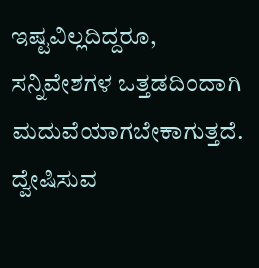ಇಷ್ಟವಿಲ್ಲದಿದ್ದರೂ, ಸನ್ನಿವೇಶಗಳ ಒತ್ತಡದಿಂದಾಗಿ ಮದುವೆಯಾಗಬೇಕಾಗುತ್ತದೆ. ದ್ವೇಷಿಸುವ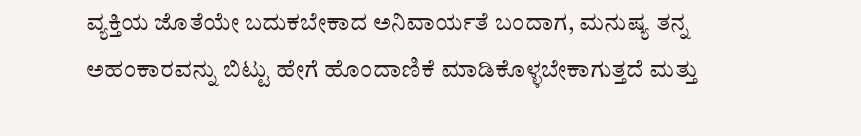ವ್ಯಕ್ತಿಯ ಜೊತೆಯೇ ಬದುಕಬೇಕಾದ ಅನಿವಾರ್ಯತೆ ಬಂದಾಗ, ಮನುಷ್ಯ ತನ್ನ ಅಹಂಕಾರವನ್ನು ಬಿಟ್ಟು ಹೇಗೆ ಹೊಂದಾಣಿಕೆ ಮಾಡಿಕೊಳ್ಳಬೇಕಾಗುತ್ತದೆ ಮತ್ತು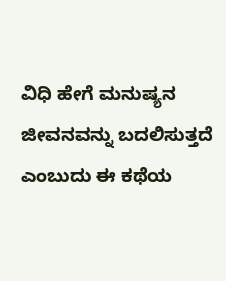ವಿಧಿ ಹೇಗೆ ಮನುಷ್ಯನ ಜೀವನವನ್ನು ಬದಲಿಸುತ್ತದೆ ಎಂಬುದು ಈ ಕಥೆಯ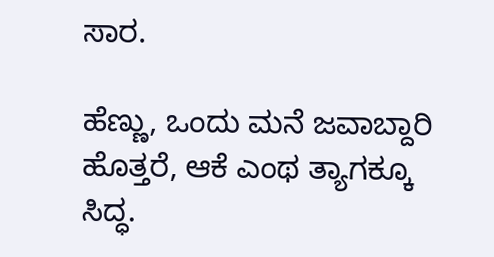ಸಾರ.

ಹೆಣ್ಣು, ಒಂದು ಮನೆ ಜವಾಬ್ದಾರಿ ಹೊತ್ತರೆ, ಆಕೆ ಎಂಥ ತ್ಯಾಗಕ್ಕೂ ಸಿದ್ಧ.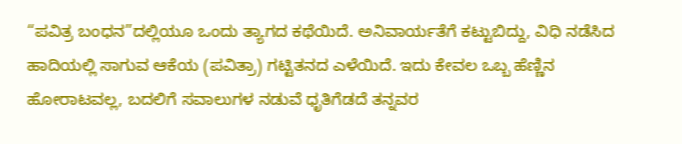“ಪವಿತ್ರ ಬಂಧನ”ದಲ್ಲಿಯೂ ಒಂದು ತ್ಯಾಗದ ಕಥೆಯಿದೆ. ಅನಿವಾರ್ಯತೆಗೆ ಕಟ್ಟುಬಿದ್ದು, ವಿಧಿ ನಡೆಸಿದ ಹಾದಿಯಲ್ಲಿ ಸಾಗುವ ಆಕೆಯ (ಪವಿತ್ರಾ) ಗಟ್ಟಿತನದ ಎಳೆಯಿದೆ. ಇದು ಕೇವಲ ಒಬ್ಬ ಹೆಣ್ಣಿನ ಹೋರಾಟವಲ್ಲ, ಬದಲಿಗೆ ಸವಾಲುಗಳ ನಡುವೆ ಧೃತಿಗೆಡದೆ ತನ್ನವರ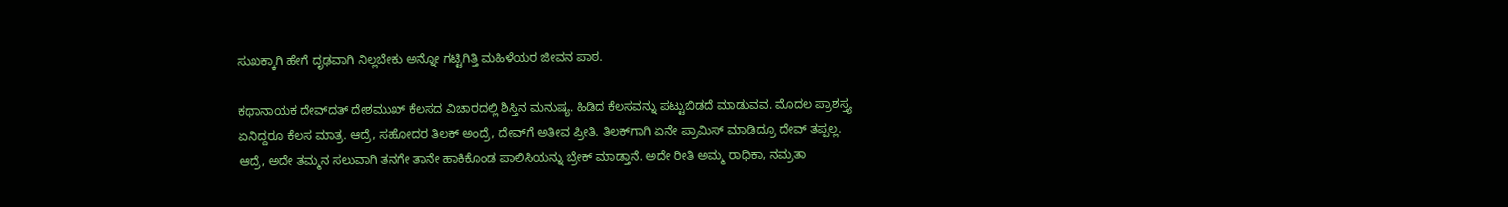ಸುಖಕ್ಕಾಗಿ ಹೇಗೆ ದೃಢವಾಗಿ ನಿಲ್ಲಬೇಕು ಅನ್ನೋ ಗಟ್ಟಿಗಿತ್ತಿ ಮಹಿಳೆಯರ ಜೀವನ ಪಾಠ.

ಕಥಾನಾಯಕ ದೇವ್‌ದತ್‌ ದೇಶಮುಖ್‌ ಕೆಲಸದ ವಿಚಾರದಲ್ಲಿ ಶಿಸ್ತಿನ ಮನುಷ್ಯ. ಹಿಡಿದ ಕೆಲಸವನ್ನು ಪಟ್ಟುಬಿಡದೆ ಮಾಡುವವ. ಮೊದಲ ಪ್ರಾಶಸ್ತ್ಯ ಏನಿದ್ದರೂ ಕೆಲಸ ಮಾತ್ರ. ಆದ್ರೆ, ಸಹೋದರ ತಿಲಕ್‌ ಅಂದ್ರೆ, ದೇವ್‌ಗೆ ಅತೀವ ಪ್ರೀತಿ. ತಿಲಕ್‌ಗಾಗಿ ಏನೇ ಪ್ರಾಮಿಸ್‌ ಮಾಡಿದ್ರೂ ದೇವ್‌ ತಪ್ಪಲ್ಲ. ಆದ್ರೆ, ಅದೇ ತಮ್ಮನ ಸಲುವಾಗಿ ತನಗೇ ತಾನೇ ಹಾಕಿಕೊಂಡ ಪಾಲಿಸಿಯನ್ನು ಬ್ರೇಕ್‌ ಮಾಡ್ತಾನೆ. ಅದೇ ರೀತಿ ಅಮ್ಮ ರಾಧಿಕಾ, ನಮ್ರತಾ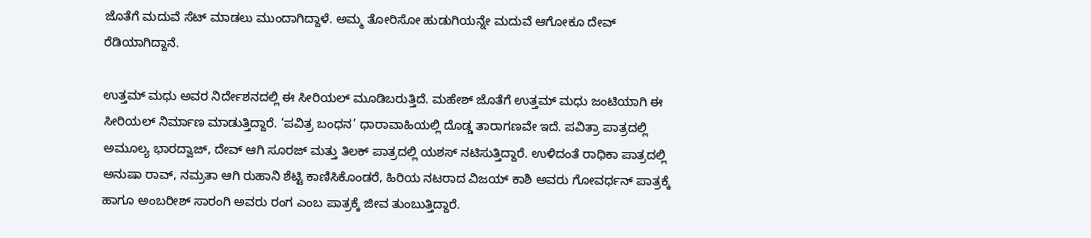ಜೊತೆಗೆ ಮದುವೆ ಸೆಟ್‌ ಮಾಡಲು ಮುಂದಾಗಿದ್ದಾಳೆ. ಅಮ್ಮ ತೋರಿಸೋ ಹುಡುಗಿಯನ್ನೇ ಮದುವೆ ಆಗೋಕೂ ದೇವ್‌ ರೆಡಿಯಾಗಿದ್ದಾನೆ.

ಉತ್ತಮ್ ಮಧು ಅವರ ನಿರ್ದೇಶನದಲ್ಲಿ ಈ ಸೀರಿಯಲ್‌ ಮೂಡಿಬರುತ್ತಿದೆ. ಮಹೇಶ್ ಜೊತೆಗೆ ಉತ್ತಮ್ ಮಧು ಜಂಟಿಯಾಗಿ ಈ ಸೀರಿಯಲ್ ನಿರ್ಮಾಣ ಮಾಡುತ್ತಿದ್ದಾರೆ. ‘ಪವಿತ್ರ ಬಂಧನ’ ಧಾರಾವಾಹಿಯಲ್ಲಿ ದೊಡ್ಡ ತಾರಾಗಣವೇ ಇದೆ. ಪವಿತ್ರಾ ಪಾತ್ರದಲ್ಲಿ ಅಮೂಲ್ಯ ಭಾರದ್ವಾಜ್, ದೇವ್ ಆಗಿ ಸೂರಜ್ ಮತ್ತು ತಿಲಕ್ ಪಾತ್ರದಲ್ಲಿ ಯಶಸ್ ನಟಿಸುತ್ತಿದ್ದಾರೆ. ಉಳಿದಂತೆ ರಾಧಿಕಾ ಪಾತ್ರದಲ್ಲಿ ಅನುಷಾ ರಾವ್, ನಮ್ರತಾ ಆಗಿ ರುಹಾನಿ ಶೆಟ್ಟಿ ಕಾಣಿಸಿಕೊಂಡರೆ, ಹಿರಿಯ ನಟರಾದ ವಿಜಯ್ ಕಾಶಿ ಅವರು ಗೋವರ್ಧನ್ ಪಾತ್ರಕ್ಕೆ ಹಾಗೂ ಅಂಬರೀಶ್ ಸಾರಂಗಿ ಅವರು ರಂಗ ಎಂಬ ಪಾತ್ರಕ್ಕೆ ಜೀವ ತುಂಬುತ್ತಿದ್ದಾರೆ.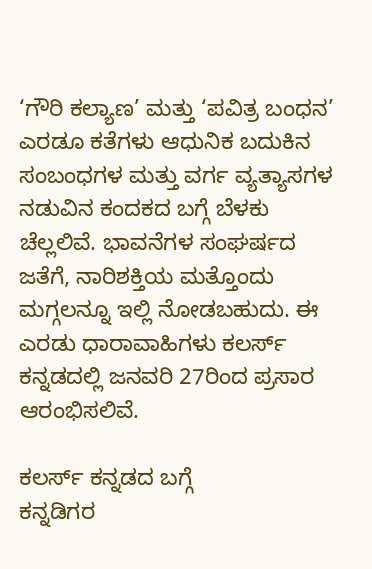‘ಗೌರಿ ಕಲ್ಯಾಣ’ ಮತ್ತು ‘ಪವಿತ್ರ ಬಂಧನ’ ಎರಡೂ ಕತೆಗಳು ಆಧುನಿಕ ಬದುಕಿನ ಸಂಬಂಧಗಳ ಮತ್ತು ವರ್ಗ ವ್ಯತ್ಯಾಸಗಳ ನಡುವಿನ ಕಂದಕದ ಬಗ್ಗೆ ಬೆಳಕು ಚೆಲ್ಲಲಿವೆ. ಭಾವನೆಗಳ ಸಂಘರ್ಷದ ಜತೆಗೆ, ನಾರಿಶಕ್ತಿಯ ಮತ್ತೊಂದು ಮಗ್ಗಲನ್ನೂ ಇಲ್ಲಿ ನೋಡಬಹುದು. ಈ ಎರಡು ಧಾರಾವಾಹಿಗಳು ಕಲರ್ಸ್‌ ಕನ್ನಡದಲ್ಲಿ ಜನವರಿ 27ರಿಂದ ಪ್ರಸಾರ ಆರಂಭಿಸಲಿವೆ.

ಕಲರ್ಸ್‌ ಕನ್ನಡದ ಬಗ್ಗೆ
ಕನ್ನಡಿಗರ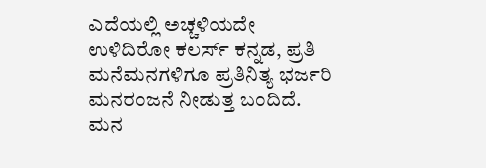ಎದೆಯಲ್ಲಿ ಅಚ್ಚಳಿಯದೇ ಉಳಿದಿರೋ ಕಲರ್ಸ್‌ ಕನ್ನಡ, ಪ್ರತಿ ಮನೆಮನಗಳಿಗೂ ಪ್ರತಿನಿತ್ಯ ಭರ್ಜರಿ ಮನರಂಜನೆ ನೀಡುತ್ತ ಬಂದಿದೆ. ಮನ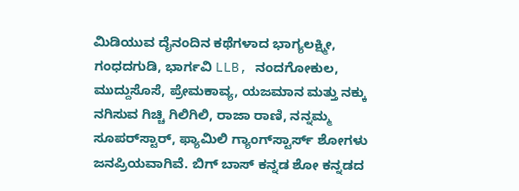ಮಿಡಿಯುವ ದೈನಂದಿನ ಕಥೆಗಳಾದ ಭಾಗ್ಯಲಕ್ಷ್ಮೀ, ಗಂಧದಗುಡಿ, ಭಾರ್ಗವಿ LLB, ನಂದಗೋಕುಲ, ಮುದ್ದುಸೊಸೆ, ಪ್ರೇಮಕಾವ್ಯ, ಯಜಮಾನ ಮತ್ತು ನಕ್ಕು ನಗಿಸುವ ಗಿಚ್ಚಿ ಗಿಲಿಗಿಲಿ, ರಾಜಾ ರಾಣಿ, ನನ್ನಮ್ಮ ಸೂಪರ್‌ಸ್ಟಾರ್, ಫ್ಯಾಮಿಲಿ ಗ್ಯಾಂಗ್‌ಸ್ಟಾರ್ಸ್ ಶೋಗಳು ಜನಪ್ರಿಯವಾಗಿವೆ. ಬಿಗ್ ಬಾಸ್ ಕನ್ನಡ ಶೋ ಕನ್ನಡದ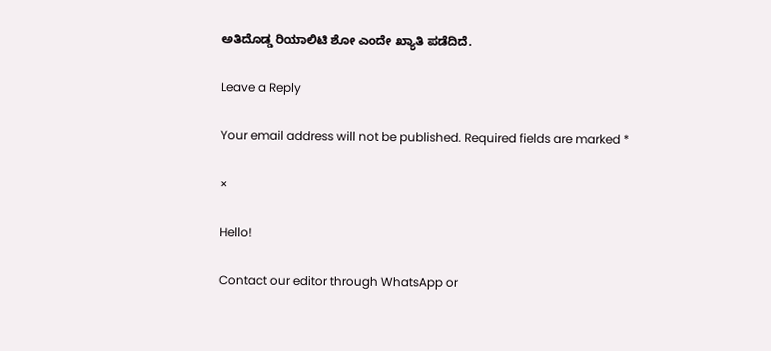ಅತಿದೊಡ್ಡ ರಿಯಾಲಿಟಿ ಶೋ ಎಂದೇ ಖ್ಯಾತಿ ಪಡೆದಿದೆ.

Leave a Reply

Your email address will not be published. Required fields are marked *

×

Hello!

Contact our editor through WhatsApp or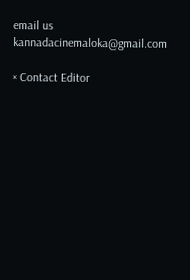email us kannadacinemaloka@gmail.com

× Contact Editor